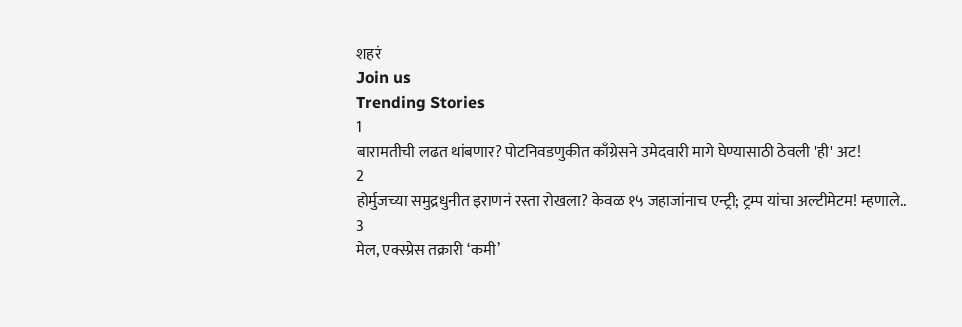शहरं
Join us
Trending Stories
1
बारामतीची लढत थांबणार? पोटनिवडणुकीत काँग्रेसने उमेदवारी मागे घेण्यासाठी ठेवली 'ही' अट!
2
होर्मुजच्या समुद्रधुनीत इराणनं रस्ता रोखला? केवळ १५ जहाजांनाच एन्ट्री; ट्रम्प यांचा अल्टीमेटम! म्हणाले..
3
मेल, एक्स्प्रेस तक्रारी ‘कमी’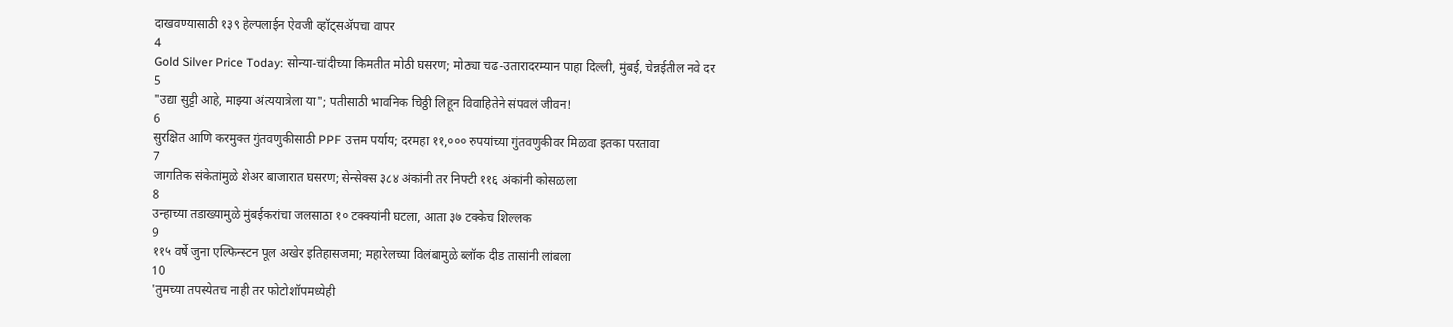दाखवण्यासाठी १३९ हेल्पलाईन ऐवजी व्हॉट्सॲपचा वापर
4
Gold Silver Price Today: सोन्या-चांदीच्या किमतीत मोठी घसरण; मोठ्या चढ-उतारादरम्यान पाहा दिल्ली, मुंबई, चेन्नईतील नवे दर
5
"उद्या सुट्टी आहे, माझ्या अंत्ययात्रेला या"; पतीसाठी भावनिक चिठ्ठी लिहून विवाहितेने संपवलं जीवन!
6
सुरक्षित आणि करमुक्त गुंतवणुकीसाठी PPF उत्तम पर्याय; दरमहा ११,००० रुपयांच्या गुंतवणुकीवर मिळवा इतका परतावा
7
जागतिक संकेतांमुळे शेअर बाजारात घसरण; सेन्सेक्स ३८४ अंकांनी तर निफ्टी ११६ अंकांनी कोसळला
8
उन्हाच्या तडाख्यामुळे मुंबईकरांचा जलसाठा १० टक्क्यांनी घटला, आता ३७ टक्केच शिल्लक
9
११५ वर्षे जुना एल्फिन्स्टन पूल अखेर इतिहासजमा; महारेलच्या विलंबामुळे ब्लॉक दीड तासांनी लांबला
10
'तुमच्या तपस्येतच नाही तर फोटोशॉपमध्येही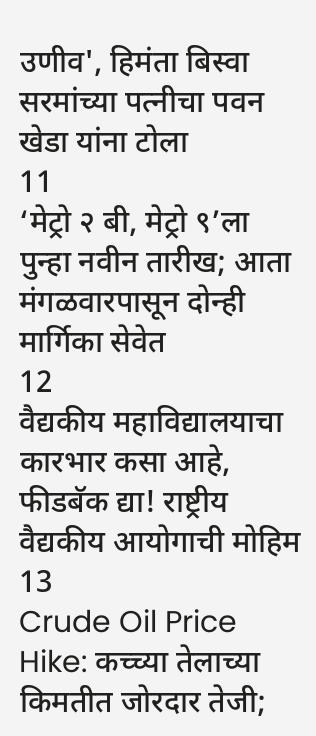उणीव', हिमंता बिस्वा सरमांच्या पत्नीचा पवन खेडा यांना टोला
11
‘मेट्रो २ बी, मेट्रो ९’ला पुन्हा नवीन तारीख; आता मंगळवारपासून दोन्ही मार्गिका सेवेत
12
वैद्यकीय महाविद्यालयाचा कारभार कसा आहे, फीडबॅक द्या! राष्ट्रीय वैद्यकीय आयोगाची मोहिम
13
Crude Oil Price Hike: कच्च्या तेलाच्या किमतीत जोरदार तेजी;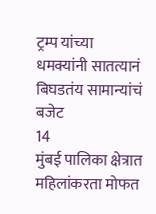ट्रम्प यांच्या धमक्यांनी सातत्यानं बिघडतंय सामान्यांचं बजेट
14
मुंबई पालिका क्षेत्रात महिलांकरता मोफत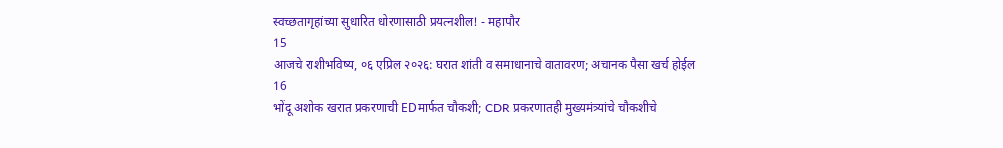स्वच्छतागृहांच्या सुधारित धोरणासाठी प्रयत्नशील! - महापौर
15
आजचे राशीभविष्य, ०६ एप्रिल २०२६: घरात शांती व समाधानाचे वातावरण; अचानक पैसा खर्च होईल
16
भोंदू अशोक खरात प्रकरणाची EDमार्फत चौकशी; CDR प्रकरणातही मुख्यमंत्र्यांचे चौकशीचे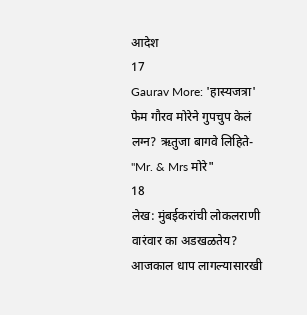आदेश
17
Gaurav More: 'हास्यजत्रा' फेम गौरव मोरेने गुपचुप केलं लग्न? ऋतुजा बागवे लिहिते- "Mr. & Mrs मोरे"
18
लेख: मुंबईकरांची लोकलराणी वारंवार का अडखळतेय? आजकाल धाप लागल्यासारखी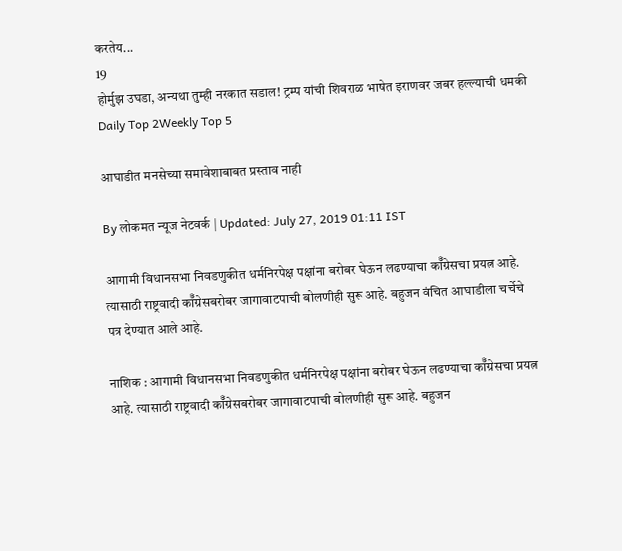करतेय...
19
होर्मुझ उघडा, अन्यथा तुम्ही नरकात सडाल! ट्रम्प यांची शिवराळ भाषेत इराणवर जबर हल्ल्याची धमकी
Daily Top 2Weekly Top 5

आघाडीत मनसेच्या समावेशाबाबत प्रस्ताव नाही

By लोकमत न्यूज नेटवर्क | Updated: July 27, 2019 01:11 IST

आगामी विधानसभा निवडणुकीत धर्मनिरपेक्ष पक्षांना बरोबर घेऊन लढण्याचा कॉँग्रेसचा प्रयत्न आहे. त्यासाठी राष्ट्रवादी कॉँग्रेसबरोबर जागावाटपाची बोलणीही सुरू आहे. बहुजन वंचित आघाडीला चर्चेचे पत्र देण्यात आले आहे.

नाशिक : आगामी विधानसभा निवडणुकीत धर्मनिरपेक्ष पक्षांना बरोबर घेऊन लढण्याचा कॉँग्रेसचा प्रयत्न आहे. त्यासाठी राष्ट्रवादी कॉँग्रेसबरोबर जागावाटपाची बोलणीही सुरू आहे. बहुजन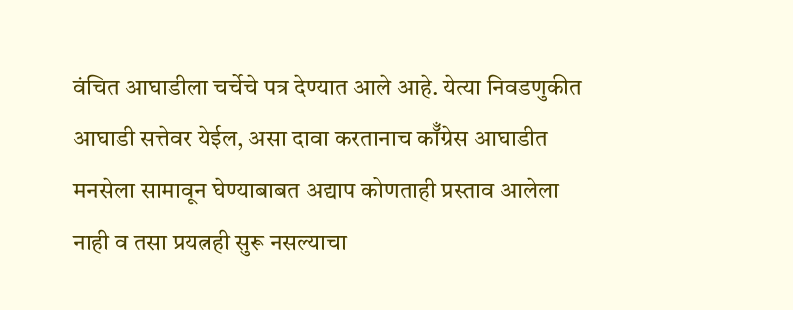वंचित आघाडीला चर्चेचे पत्र देण्यात आले आहे. येत्या निवडणुकीत आघाडी सत्तेवर येईल, असा दावा करतानाच कॉँग्रेस आघाडीत मनसेला सामावून घेण्याबाबत अद्याप कोणताही प्रस्ताव आलेला नाही व तसा प्रयत्नही सुरू नसल्याचा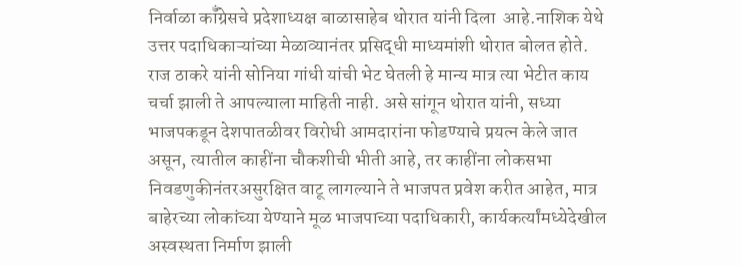निर्वाळा कॉँग्रेसचे प्रदेशाध्यक्ष बाळासाहेब थोरात यांनी दिला  आहे.नाशिक येथे उत्तर पदाधिकाऱ्यांच्या मेळाव्यानंतर प्रसिद्धी माध्यमांशी थोरात बोलत होते. राज ठाकरे यांनी सोनिया गांधी यांची भेट घेतली हे मान्य मात्र त्या भेटीत काय चर्चा झाली ते आपल्याला माहिती नाही. असे सांगून थोरात यांनी, सध्या भाजपकडून देशपातळीवर विरोधी आमदारांना फोडण्याचे प्रयत्न केले जात असून, त्यातील काहींना चौकशीची भीती आहे, तर काहींना लोकसभा निवडणुकीनंतरअसुरक्षित वाटू लागल्याने ते भाजपत प्रवेश करीत आहेत, मात्र बाहेरच्या लोकांच्या येण्याने मूळ भाजपाच्या पदाधिकारी, कार्यकर्त्यांमध्येदेखील अस्वस्थता निर्माण झाली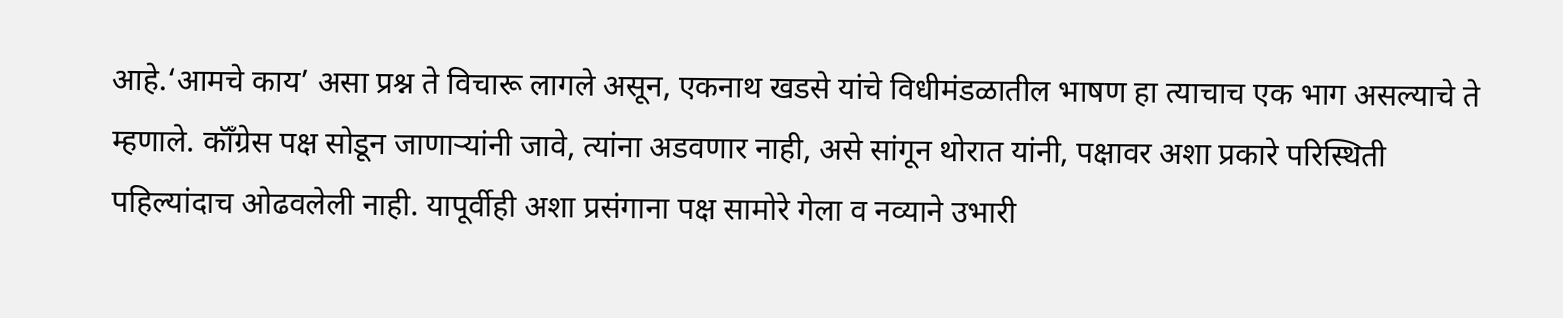आहे.‘आमचे काय’ असा प्रश्न ते विचारू लागले असून, एकनाथ खडसे यांचे विधीमंडळातील भाषण हा त्याचाच एक भाग असल्याचे ते म्हणाले. कॉँग्रेस पक्ष सोडून जाणाऱ्यांनी जावे, त्यांना अडवणार नाही, असे सांगून थोरात यांनी, पक्षावर अशा प्रकारे परिस्थिती पहिल्यांदाच ओढवलेली नाही. यापूर्वीही अशा प्रसंगाना पक्ष सामोरे गेला व नव्याने उभारी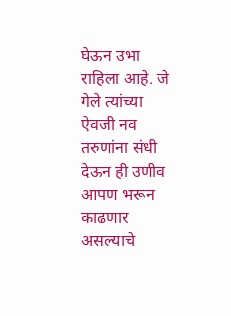घेऊन उभा राहिला आहे. जे गेले त्यांच्या ऐवजी नव तरुणांना संधी देऊन ही उणीव आपण भरून काढणार असल्याचे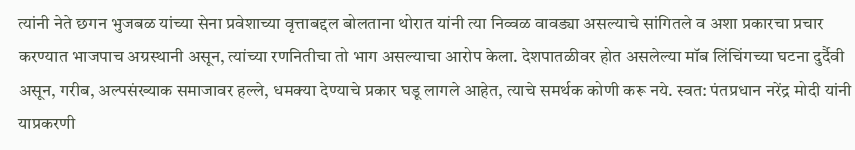त्यांनी नेते छगन भुजबळ यांच्या सेना प्रवेशाच्या वृत्ताबद्दल बोलताना थोरात यांनी त्या निव्वळ वावड्या असल्याचे सांगितले व अशा प्रकारचा प्रचार करण्यात भाजपाच अग्रस्थानी असून, त्यांच्या रणनितीचा तो भाग असल्याचा आरोप केला. देशपातळीवर होत असलेल्या मॉब लिंचिंगच्या घटना दुर्दैवी असून, गरीब, अल्पसंख्याक समाजावर हल्ले, धमक्या देण्याचे प्रकार घडू लागले आहेत, त्याचे समर्थक कोणी करू नये. स्वत: पंतप्रधान नरेंद्र मोदी यांनी याप्रकरणी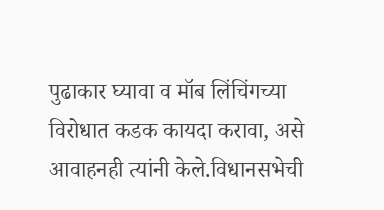पुढाकार घ्यावा व मॉब लिंचिंगच्या विरोधात कडक कायदा करावा, असे आवाहनही त्यांनी केले.विधानसभेची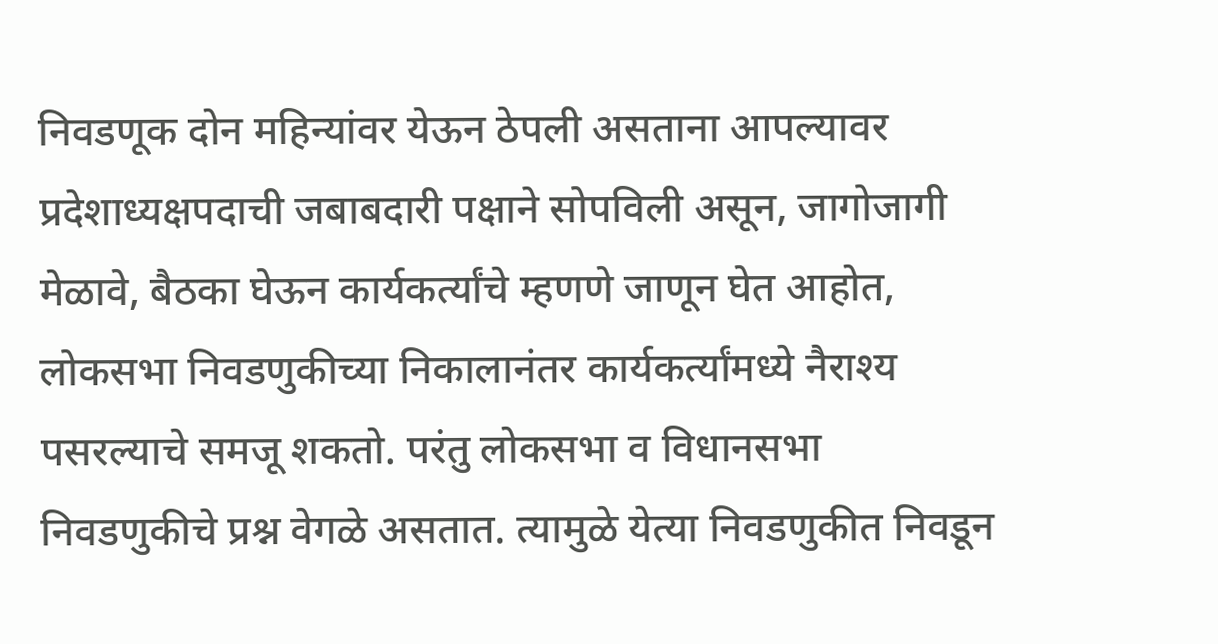निवडणूक दोन महिन्यांवर येऊन ठेपली असताना आपल्यावर प्रदेशाध्यक्षपदाची जबाबदारी पक्षाने सोपविली असून, जागोजागी मेळावे, बैठका घेऊन कार्यकर्त्यांचे म्हणणे जाणून घेत आहोत, लोकसभा निवडणुकीच्या निकालानंतर कार्यकर्त्यांमध्ये नैराश्य पसरल्याचे समजू शकतो. परंतु लोकसभा व विधानसभा निवडणुकीचे प्रश्न वेगळे असतात. त्यामुळे येत्या निवडणुकीत निवडून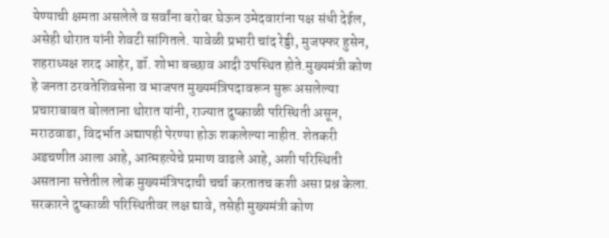येण्याची क्षमता असलेले व सर्वांना बरोबर घेऊन उमेदवारांना पक्ष संधी देईल, असेही थोरात यांनी शेवटी सांगितले. यावेळी प्रभारी चांद रेड्डी, मुजफ्फर हुसेन, शहराध्यक्ष शरद आहेर, डॉ. शोभा बच्छाव आदी उपस्थित होते.मुख्यमंत्री कोण हे जनता ठरवतेशिवसेना व भाजपत मुख्यमंत्रिपदावरून सुरू असलेल्या प्रचाराबाबत बोलताना थोरात यांनी, राज्यात दुष्काळी परिस्थिती असून, मराठवाडा, विदर्भात अद्यापही पेरण्या होऊ शकलेल्या नाहीत. शेतकरी अडचणीत आला आहे, आत्महत्येचे प्रमाण वाढले आहे, अशी परिस्थिती असताना सत्तेतील लोक मुख्यमंत्रिपदाची चर्चा करतातच कशी असा प्रश्न केला. सरकारने दुष्काळी परिस्थितीवर लक्ष द्यावे, तसेही मुख्यमंत्री कोण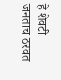हे शेवटी जनताच ठरवत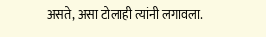असते, असा टोलाही त्यांनी लगावला.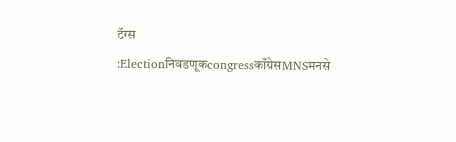टॅग्स :Electionनिवडणूकcongressकाँग्रेसMNSमनसे